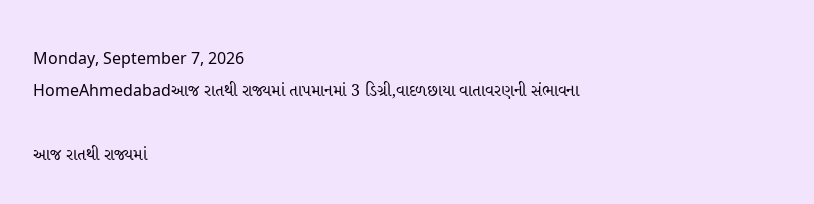Monday, September 7, 2026
HomeAhmedabadઆજ રાતથી રાજ્યમાં તાપમાનમાં 3 ડિગ્રી,વાદળછાયા વાતાવરણની સંભાવના

આજ રાતથી રાજ્યમાં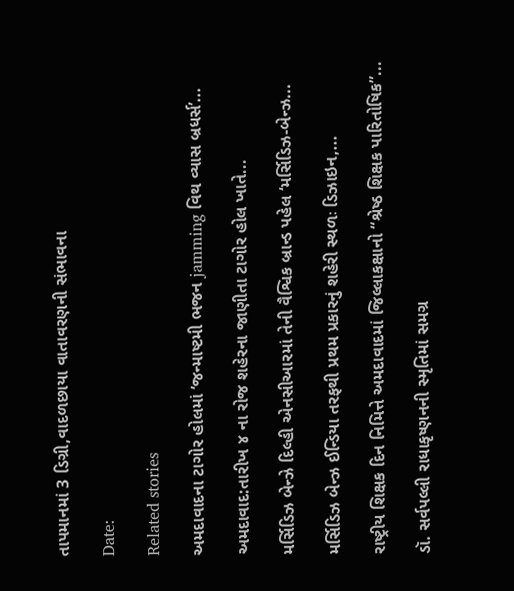તાપમાનમાં 3 ડિગ્રી,વાદળછાયા વાતાવરણની સંભાવના

Date:

Related stories

અમદાવાદના ટાગોર હોલમાં ‘જન્માષ્ટમી ભજન jamming વિથ વ્યાસ બ્રધર્સ’...

અમદાવાદ:તારીખ ૪ ના રોજ શહેરના જાણીતા ટાગોર હોલ ખાતે...

મર્સિડિઝ બેન્ઝે દિલ્હી એનસીઆરમાં તેની વૈશ્વિક બ્રાન્ડ પહેલ ‘મર્સિડિઝ-બેન્ઝ...

મર્સિડિઝ બેન્ઝ ઈન્ડિયા તરફથી પ્રથમ પ્રકારનું શહેરી સ્થળઃ ડિઝાઇન,...

રાષ્ટ્રીય શિક્ષક દિન નિમિત્તે અમદાવાદમાં જિલ્લાકક્ષાનો “શ્રેષ્ઠ શિક્ષક પારિતોષિક”...

ડૉ. સર્વપલ્લી રાધાકૃષ્ણનની સ્મૃતિમાં સમગ્ર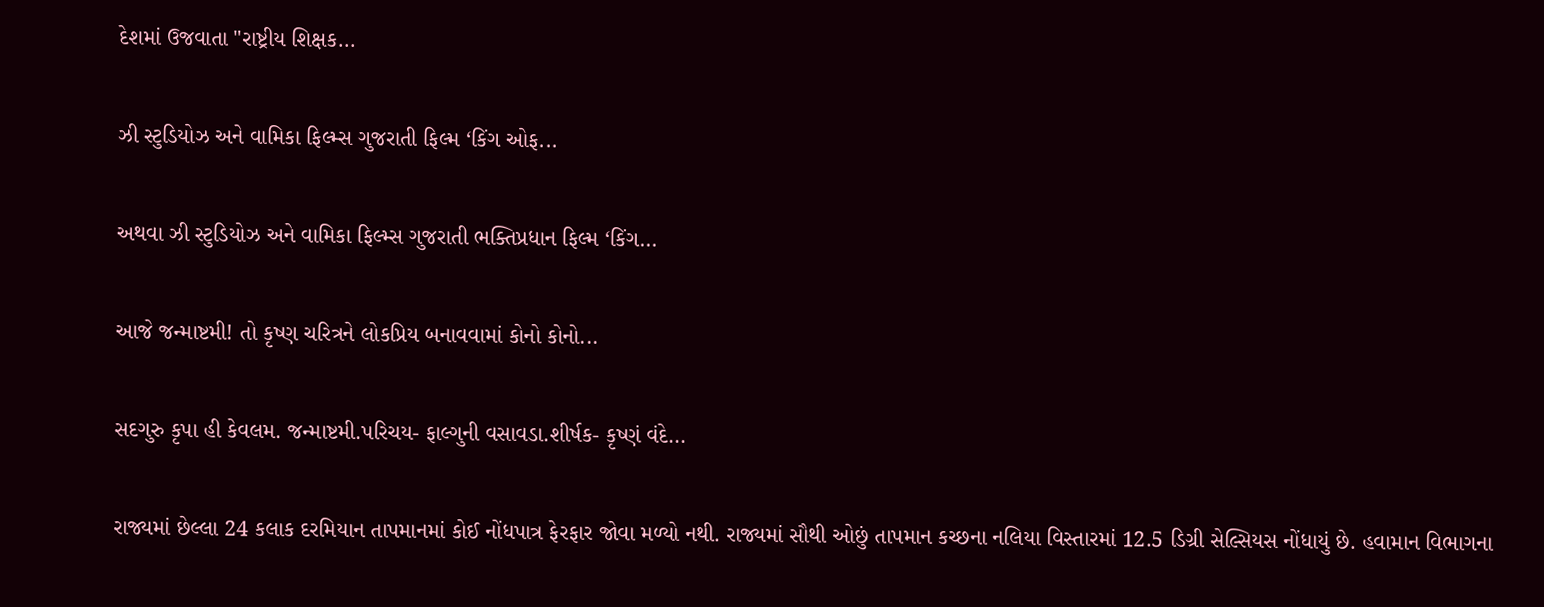દેશમાં ઉજવાતા "રાષ્ટ્રીય શિક્ષક...

ઝી સ્ટુડિયોઝ અને વામિકા ફિલ્મ્સ ગુજરાતી ફિલ્મ ‘કિંગ ઓફ...

અથવા ઝી સ્ટુડિયોઝ અને વામિકા ફિલ્મ્સ ગુજરાતી ભક્તિપ્રધાન ફિલ્મ ‘કિંગ...

આજે જન્માષ્ટમી! તો કૃષ્ણ ચરિત્રને લોકપ્રિય બનાવવામાં કોનો કોનો...

સદગુરુ કૃપા હી કેવલમ. જન્માષ્ટમી.પરિચય- ફાલ્ગુની વસાવડા.શીર્ષક- કૃષ્ણં વંદે...

રાજ્યમાં છેલ્લા 24 કલાક દરમિયાન તાપમાનમાં કોઈ નોંધપાત્ર ફેરફાર જોવા મળ્યો નથી. રાજ્યમાં સૌથી ઓછું તાપમાન કચ્છના નલિયા વિસ્તારમાં 12.5 ડિગ્રી સેલ્સિયસ નોંધાયું છે. હવામાન વિભાગના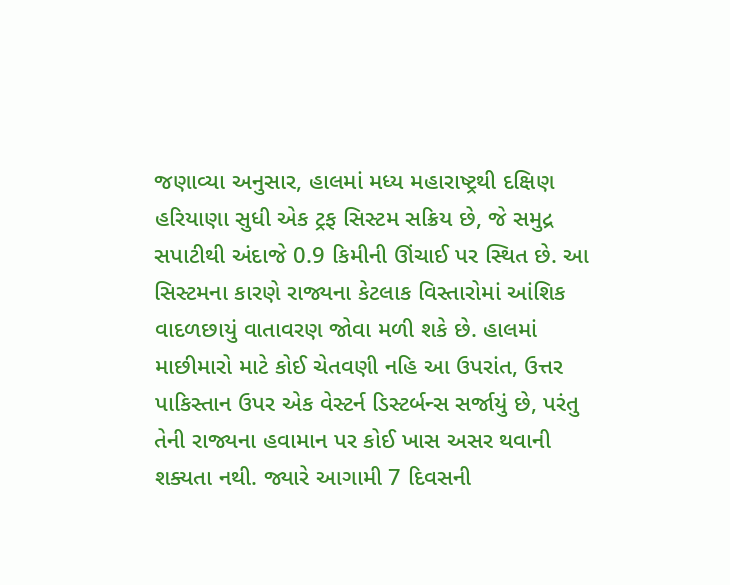જણાવ્યા અનુસાર, હાલમાં મધ્ય મહારાષ્ટ્રથી દક્ષિણ હરિયાણા સુધી એક ટ્રફ સિસ્ટમ સક્રિય છે, જે સમુદ્ર સપાટીથી અંદાજે 0.9 કિમીની ઊંચાઈ પર સ્થિત છે. આ સિસ્ટમના કારણે રાજ્યના કેટલાક વિસ્તારોમાં આંશિક વાદળછાયું વાતાવરણ જોવા મળી શકે છે. હાલમાં માછીમારો માટે કોઈ ચેતવણી નહિ આ ઉપરાંત, ઉત્તર પાકિસ્તાન ઉપર એક વેસ્ટર્ન ડિસ્ટર્બન્સ સર્જાયું છે, પરંતુ તેની રાજ્યના હવામાન પર કોઈ ખાસ અસર થવાની શક્યતા નથી. જ્યારે આગામી 7 દિવસની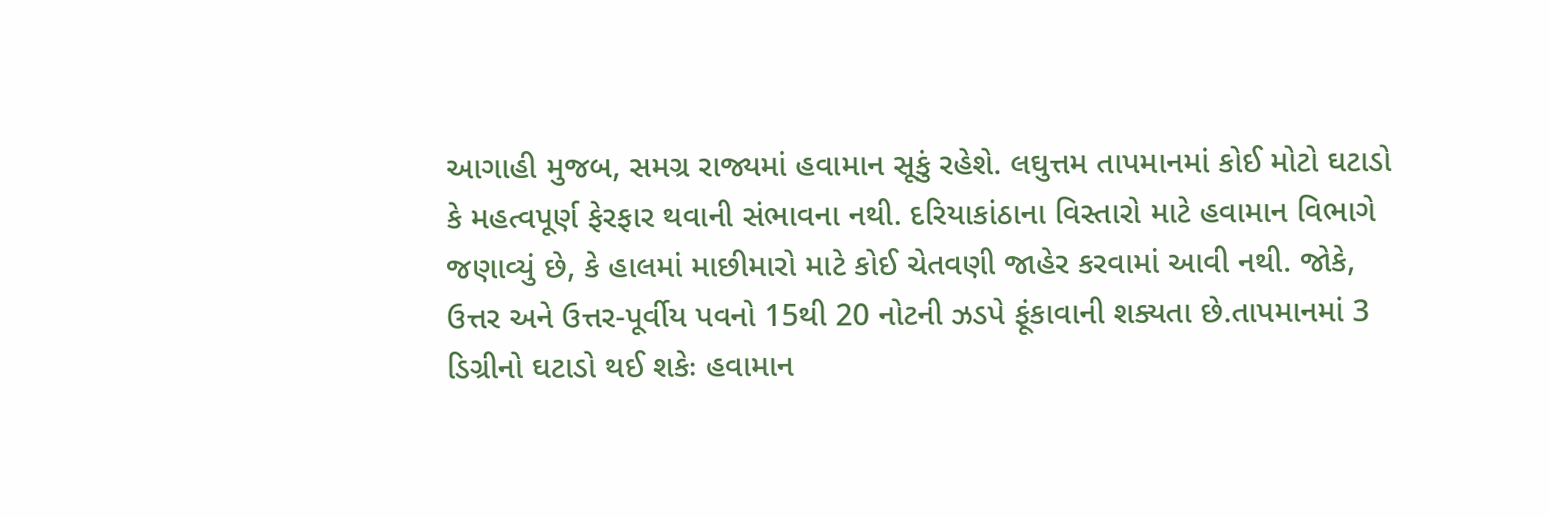આગાહી મુજબ, સમગ્ર રાજ્યમાં હવામાન સૂકું રહેશે. લઘુત્તમ તાપમાનમાં કોઈ મોટો ઘટાડો કે મહત્વપૂર્ણ ફેરફાર થવાની સંભાવના નથી. દરિયાકાંઠાના વિસ્તારો માટે હવામાન વિભાગે જણાવ્યું છે, કે હાલમાં માછીમારો માટે કોઈ ચેતવણી જાહેર કરવામાં આવી નથી. જોકે, ઉત્તર અને ઉત્તર-પૂર્વીય પવનો 15થી 20 નોટની ઝડપે ફૂંકાવાની શક્યતા છે.તાપમાનમાં 3 ડિગ્રીનો ઘટાડો થઈ શકેઃ હવામાન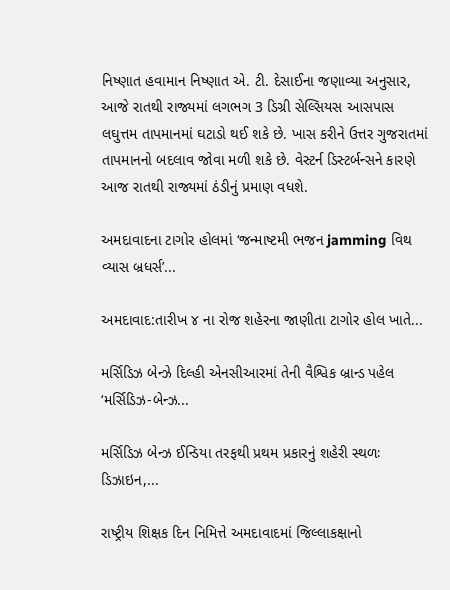નિષ્ણાત હવામાન નિષ્ણાત એ. ટી. દેસાઈના જણાવ્યા અનુસાર, આજે રાતથી રાજ્યમાં લગભગ 3 ડિગ્રી સેલ્સિયસ આસપાસ લઘુત્તમ તાપમાનમાં ઘટાડો થઈ શકે છે. ખાસ કરીને ઉત્તર ગુજરાતમાં તાપમાનનો બદલાવ જોવા મળી શકે છે. વેસ્ટર્ન ડિસ્ટર્બન્સને કારણે આજ રાતથી રાજ્યમાં ઠંડીનું પ્રમાણ વધશે.

અમદાવાદના ટાગોર હોલમાં ‘જન્માષ્ટમી ભજન jamming વિથ વ્યાસ બ્રધર્સ’...

અમદાવાદ:તારીખ ૪ ના રોજ શહેરના જાણીતા ટાગોર હોલ ખાતે...

મર્સિડિઝ બેન્ઝે દિલ્હી એનસીઆરમાં તેની વૈશ્વિક બ્રાન્ડ પહેલ ‘મર્સિડિઝ-બેન્ઝ...

મર્સિડિઝ બેન્ઝ ઈન્ડિયા તરફથી પ્રથમ પ્રકારનું શહેરી સ્થળઃ ડિઝાઇન,...

રાષ્ટ્રીય શિક્ષક દિન નિમિત્તે અમદાવાદમાં જિલ્લાકક્ષાનો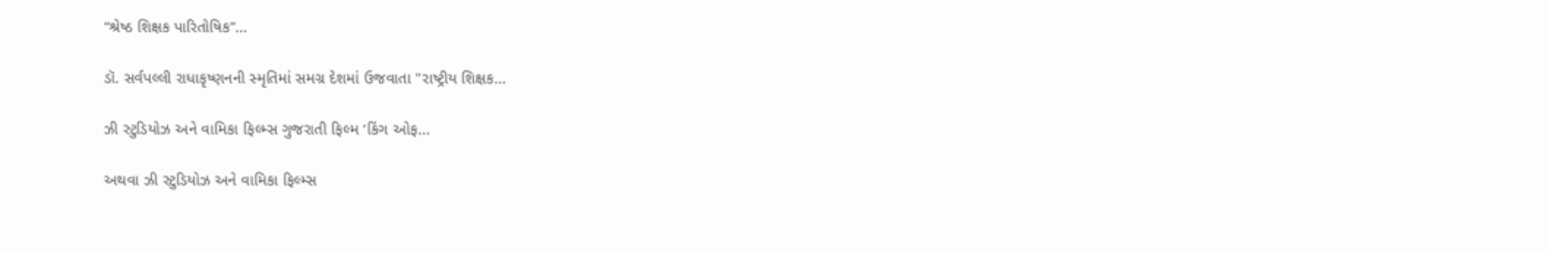“શ્રેષ્ઠ શિક્ષક પારિતોષિક”...

ડૉ. સર્વપલ્લી રાધાકૃષ્ણનની સ્મૃતિમાં સમગ્ર દેશમાં ઉજવાતા "રાષ્ટ્રીય શિક્ષક...

ઝી સ્ટુડિયોઝ અને વામિકા ફિલ્મ્સ ગુજરાતી ફિલ્મ ‘કિંગ ઓફ...

અથવા ઝી સ્ટુડિયોઝ અને વામિકા ફિલ્મ્સ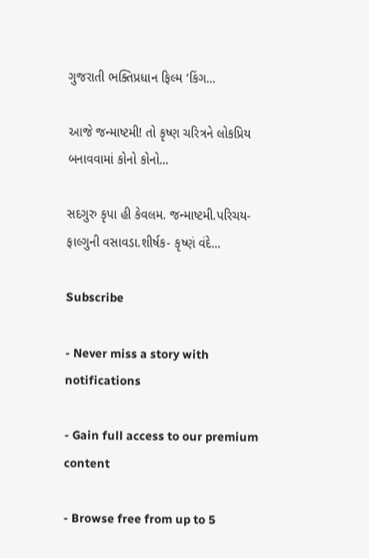ગુજરાતી ભક્તિપ્રધાન ફિલ્મ ‘કિંગ...

આજે જન્માષ્ટમી! તો કૃષ્ણ ચરિત્રને લોકપ્રિય બનાવવામાં કોનો કોનો...

સદગુરુ કૃપા હી કેવલમ. જન્માષ્ટમી.પરિચય- ફાલ્ગુની વસાવડા.શીર્ષક- કૃષ્ણં વંદે...

Subscribe

- Never miss a story with notifications

- Gain full access to our premium content

- Browse free from up to 5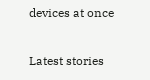devices at once

Latest stories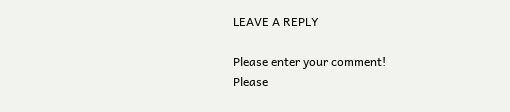LEAVE A REPLY

Please enter your comment!
Please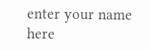enter your name here